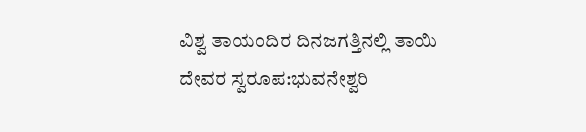ವಿಶ್ವ ತಾಯಂದಿರ ದಿನಜಗತ್ತಿನಲ್ಲಿ ತಾಯಿ ದೇವರ ಸ್ವರೂಪ:ಭುವನೇಶ್ವರಿ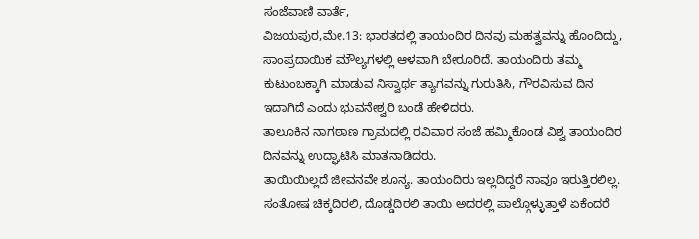ಸಂಜೆವಾಣಿ ವಾರ್ತೆ,
ವಿಜಯಪುರ,ಮೇ.13: ಭಾರತದಲ್ಲಿ ತಾಯಂದಿರ ದಿನವು ಮಹತ್ವವನ್ನು ಹೊಂದಿದ್ದು, ಸಾಂಪ್ರದಾಯಿಕ ಮೌಲ್ಯಗಳಲ್ಲಿ ಆಳವಾಗಿ ಬೇರೂರಿದೆ. ತಾಯಂದಿರು ತಮ್ಮ ಕುಟುಂಬಕ್ಕಾಗಿ ಮಾಡುವ ನಿಸ್ವಾರ್ಥ ತ್ಯಾಗವನ್ನು ಗುರುತಿಸಿ, ಗೌರವಿಸುವ ದಿನ ಇದಾಗಿದೆ ಎಂದು ಭುವನೇಶ್ವರಿ ಬಂಡೆ ಹೇಳಿದರು.
ತಾಲೂಕಿನ ನಾಗಠಾಣ ಗ್ರಾಮದಲ್ಲಿ ರವಿವಾರ ಸಂಜೆ ಹಮ್ಮಿಕೊಂಡ ವಿಶ್ವ ತಾಯಂದಿರ ದಿನವನ್ನು ಉದ್ಘಾಟಿಸಿ ಮಾತನಾಡಿದರು.
ತಾಯಿಯಿಲ್ಲದೆ ಜೀವನವೇ ಶೂನ್ಯ. ತಾಯಂದಿರು ಇಲ್ಲದಿದ್ದರೆ ನಾವೂ ಇರುತ್ತಿರಲಿಲ್ಲ. ಸಂತೋಷ ಚಿಕ್ಕದಿರಲಿ, ದೊಡ್ಡದಿರಲಿ ತಾಯಿ ಅದರಲ್ಲಿ ಪಾಲ್ಗೊಳ್ಳುತ್ತಾಳೆ ಏಕೆಂದರೆ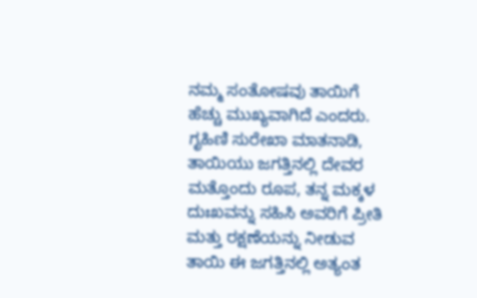ನಮ್ಮ ಸಂತೋಷವು ತಾಯಿಗೆ ಹೆಚ್ಚು ಮುಖ್ಯವಾಗಿದೆ ಎಂದರು.
ಗೃಹಿಣಿ ಸುರೇಖಾ ಮಾತನಾಡಿ, ತಾಯಿಯು ಜಗತ್ತಿನಲ್ಲಿ ದೇವರ ಮತ್ತೊಂದು ರೂಪ, ತನ್ನ ಮಕ್ಕಳ ದುಃಖವನ್ನು ಸಹಿಸಿ ಅವರಿಗೆ ಪ್ರೀತಿ ಮತ್ತು ರಕ್ಷಣೆಯನ್ನು ನೀಡುವ ತಾಯಿ ಈ ಜಗತ್ತಿನಲ್ಲಿ ಅತ್ಯಂತ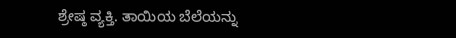ಶ್ರೇಷ್ಠ ವ್ಯಕ್ತಿ. ತಾಯಿಯ ಬೆಲೆಯನ್ನು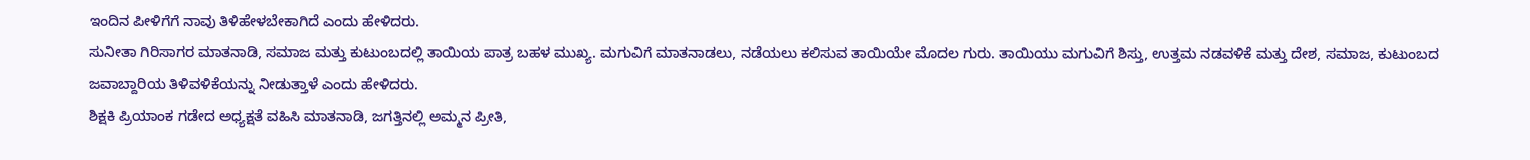ಇಂದಿನ ಪೀಳಿಗೆಗೆ ನಾವು ತಿಳಿಹೇಳಬೇಕಾಗಿದೆ ಎಂದು ಹೇಳಿದರು.
ಸುನೀತಾ ಗಿರಿಸಾಗರ ಮಾತನಾಡಿ, ಸಮಾಜ ಮತ್ತು ಕುಟುಂಬದಲ್ಲಿ ತಾಯಿಯ ಪಾತ್ರ ಬಹಳ ಮುಖ್ಯ. ಮಗುವಿಗೆ ಮಾತನಾಡಲು, ನಡೆಯಲು ಕಲಿಸುವ ತಾಯಿಯೇ ಮೊದಲ ಗುರು. ತಾಯಿಯು ಮಗುವಿಗೆ ಶಿಸ್ತು, ಉತ್ತಮ ನಡವಳಿಕೆ ಮತ್ತು ದೇಶ, ಸಮಾಜ, ಕುಟುಂಬದ ಜವಾಬ್ದಾರಿಯ ತಿಳಿವಳಿಕೆಯನ್ನು ನೀಡುತ್ತಾಳೆ ಎಂದು ಹೇಳಿದರು.
ಶಿಕ್ಷಕಿ ಪ್ರಿಯಾಂಕ ಗಡೇದ ಅಧ್ಯಕ್ಷತೆ ವಹಿಸಿ ಮಾತನಾಡಿ, ಜಗತ್ತಿನಲ್ಲಿ ಅಮ್ಮನ ಪ್ರೀತಿ,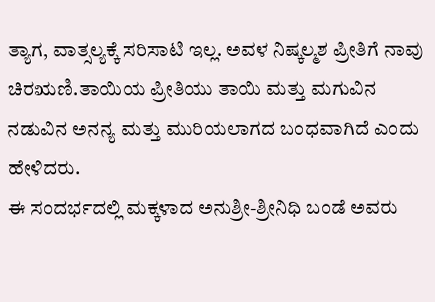ತ್ಯಾಗ, ವಾತ್ಸಲ್ಯಕ್ಕೆ ಸರಿಸಾಟಿ ಇಲ್ಲ. ಅವಳ ನಿಷ್ಕಲ್ಮಶ ಪ್ರೀತಿಗೆ ನಾವು
ಚಿರಋಣಿ.ತಾಯಿಯ ಪ್ರೀತಿಯು ತಾಯಿ ಮತ್ತು ಮಗುವಿನ ನಡುವಿನ ಅನನ್ಯ ಮತ್ತು ಮುರಿಯಲಾಗದ ಬಂಧವಾಗಿದೆ ಎಂದು ಹೇಳಿದರು.
ಈ ಸಂದರ್ಭದಲ್ಲಿ ಮಕ್ಕಳಾದ ಅನುಶ್ರೀ-ಶ್ರೀನಿಧಿ ಬಂಡೆ ಅವರು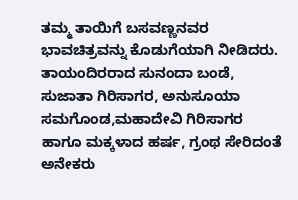ತಮ್ಮ ತಾಯಿಗೆ ಬಸವಣ್ಣನವರ ಭಾವಚಿತ್ರವನ್ನು ಕೊಡುಗೆಯಾಗಿ ನೀಡಿದರು.
ತಾಯಂದಿರರಾದ ಸುನಂದಾ ಬಂಡೆ, ಸುಜಾತಾ ಗಿರಿಸಾಗರ, ಅನುಸೂಯಾ ಸಮಗೊಂಡ,ಮಹಾದೇವಿ ಗಿರಿಸಾಗರ ಹಾಗೂ ಮಕ್ಕಳಾದ ಹರ್ಷ, ಗ್ರಂಥ ಸೇರಿದಂತೆ ಅನೇಕರು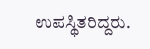ಉಪಸ್ಥಿತರಿದ್ದರು.